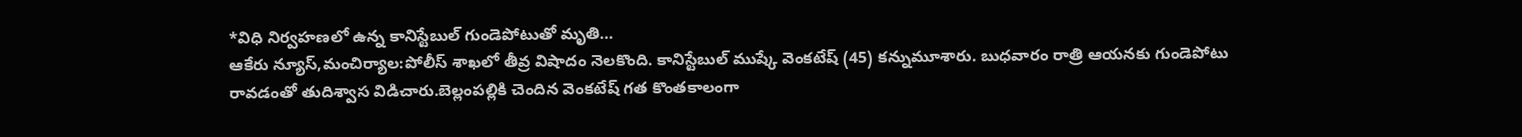*విధి నిర్వహణలో ఉన్న కానిస్టేబుల్ గుండెపోటుతో మృతి…
ఆకేరు న్యూస్,మంచిర్యాల:పోలీస్ శాఖలో తీవ్ర విషాదం నెలకొంది. కానిస్టేబుల్ ముష్కే వెంకటేష్ (45) కన్నుమూశారు. బుధవారం రాత్రి ఆయనకు గుండెపోటు రావడంతో తుదిశ్వాస విడిచారు.బెల్లంపల్లికి చెందిన వెంకటేష్ గత కొంతకాలంగా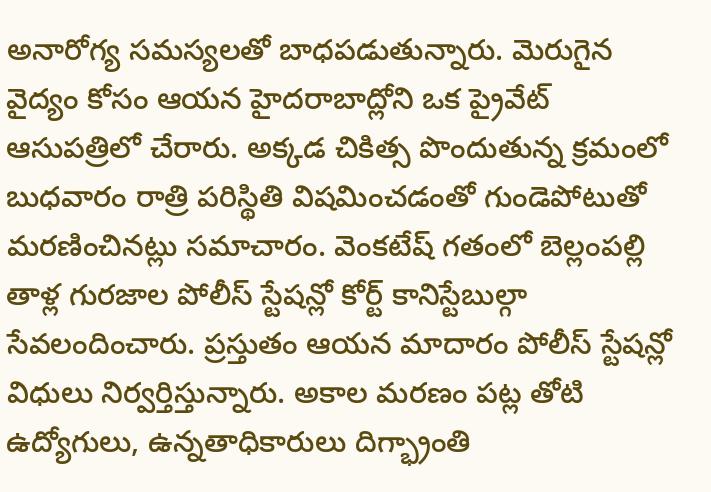అనారోగ్య సమస్యలతో బాధపడుతున్నారు. మెరుగైన వైద్యం కోసం ఆయన హైదరాబాద్లోని ఒక ప్రైవేట్ ఆసుపత్రిలో చేరారు. అక్కడ చికిత్స పొందుతున్న క్రమంలో బుధవారం రాత్రి పరిస్థితి విషమించడంతో గుండెపోటుతో మరణించినట్లు సమాచారం. వెంకటేష్ గతంలో బెల్లంపల్లి తాళ్ల గురజాల పోలీస్ స్టేషన్లో కోర్ట్ కానిస్టేబుల్గా సేవలందించారు. ప్రస్తుతం ఆయన మాదారం పోలీస్ స్టేషన్లో విధులు నిర్వర్తిస్తున్నారు. అకాల మరణం పట్ల తోటి ఉద్యోగులు, ఉన్నతాధికారులు దిగ్భ్రాంతి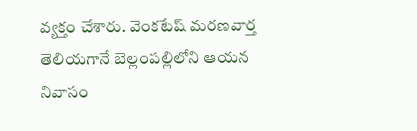వ్యక్తం చేశారు. వెంకటేష్ మరణవార్త తెలియగానే బెల్లంపల్లిలోని ఆయన నివాసం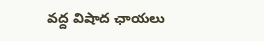వద్ద విషాద ఛాయలు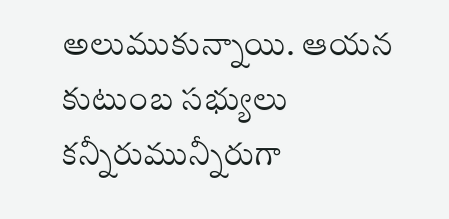అలుముకున్నాయి. ఆయన కుటుంబ సభ్యులు కన్నీరుమున్నీరుగా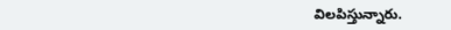విలపిస్తున్నారు.